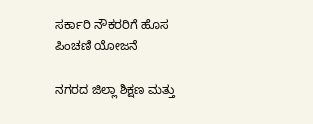ಸರ್ಕಾರಿ ನೌಕರರಿಗೆ ಹೊಸ ಪಿಂಚಣಿ ಯೋಜನೆ

ನಗರದ ಜಿಲ್ಲಾ ಶಿಕ್ಷಣ ಮತ್ತು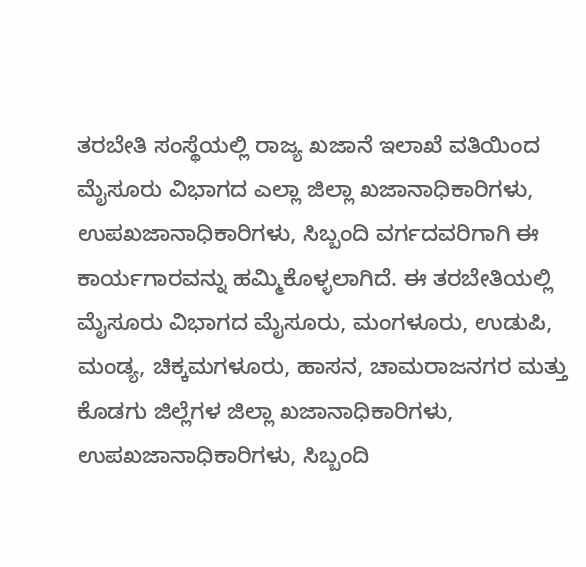ತರಬೇತಿ ಸಂಸ್ಥೆಯಲ್ಲಿ ರಾಜ್ಯ ಖಜಾನೆ ಇಲಾಖೆ ವತಿಯಿಂದ ಮೈಸೂರು ವಿಭಾಗದ ಎಲ್ಲಾ ಜಿಲ್ಲಾ ಖಜಾನಾಧಿಕಾರಿಗಳು, ಉಪಖಜಾನಾಧಿಕಾರಿಗಳು, ಸಿಬ್ಬಂದಿ ವರ್ಗದವರಿಗಾಗಿ ಈ ಕಾರ್ಯಗಾರವನ್ನು ಹಮ್ಮಿಕೊಳ್ಳಲಾಗಿದೆ. ಈ ತರಬೇತಿಯಲ್ಲಿ ಮೈಸೂರು ವಿಭಾಗದ ಮೈಸೂರು, ಮಂಗಳೂರು, ಉಡುಪಿ, ಮಂಡ್ಯ, ಚಿಕ್ಕಮಗಳೂರು, ಹಾಸನ, ಚಾಮರಾಜನಗರ ಮತ್ತು ಕೊಡಗು ಜಿಲ್ಲೆಗಳ ಜಿಲ್ಲಾ ಖಜಾನಾಧಿಕಾರಿಗಳು, ಉಪಖಜಾನಾಧಿಕಾರಿಗಳು, ಸಿಬ್ಬಂದಿ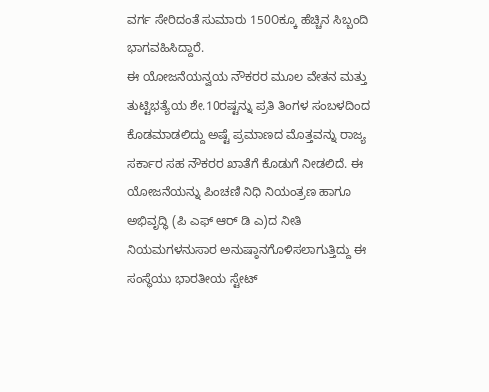ವರ್ಗ ಸೇರಿದಂತೆ ಸುಮಾರು 150೦ಕ್ಕೂ ಹೆಚ್ಚಿನ ಸಿಬ್ಬಂದಿ ಭಾಗವಹಿಸಿದ್ದಾರೆ.
ಈ ಯೋಜನೆಯನ್ವಯ ನೌಕರರ ಮೂಲ ವೇತನ ಮತ್ತು ತುಟ್ಟಿಭತ್ಯೆಯ ಶೇ.10ರಷ್ಟನ್ನು ಪ್ರತಿ ತಿಂಗಳ ಸಂಬಳದಿಂದ ಕೊಡಮಾಡಲಿದ್ದು ಅಷ್ಟೆ ಪ್ರಮಾಣದ ಮೊತ್ತವನ್ನು ರಾಜ್ಯ ಸರ್ಕಾರ ಸಹ ನೌಕರರ ಖಾತೆಗೆ ಕೊಡುಗೆ ನೀಡಲಿದೆ. ಈ ಯೋಜನೆಯನ್ನು ಪಿಂಚಣಿ ನಿಧಿ ನಿಯಂತ್ರಣ ಹಾಗೂ ಅಭಿವೃದ್ಧಿ (ಪಿ ಎಫ್ ಆರ್ ಡಿ ಎ)ದ ನೀತಿ ನಿಯಮಗಳನುಸಾರ ಅನುಷ್ಠಾನಗೊಳಿಸಲಾಗುತ್ತಿದ್ದು ಈ ಸಂಸ್ಥೆಯು ಭಾರತೀಯ ಸ್ಟೇಟ್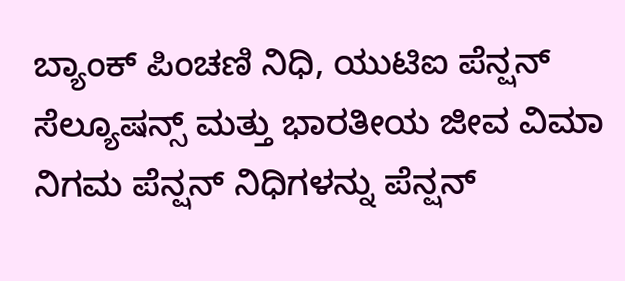ಬ್ಯಾಂಕ್ ಪಿಂಚಣಿ ನಿಧಿ, ಯುಟಿಐ ಪೆನ್ಷನ್ ಸೆಲ್ಯೂಷನ್ಸ್ ಮತ್ತು ಭಾರತೀಯ ಜೀವ ವಿಮಾ ನಿಗಮ ಪೆನ್ಷನ್ ನಿಧಿಗಳನ್ನು ಪೆನ್ಷನ್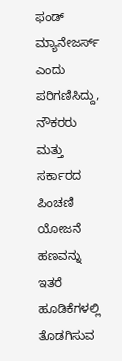ಫಂಡ್ ಮ್ಯಾನೇಜರ್ಸ್ ಎಂದು ಪರಿಗಣಿಸಿದ್ದು, ನೌಕರರು ಮತ್ತು ಸರ್ಕಾರದ ಪಿಂಚಣಿ ಯೋಜನೆ ಹಣವನ್ನು ಇತರೆ ಹೂಡಿಕೆಗಳಲ್ಲಿ ತೊಡಗಿಸುವ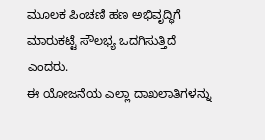ಮೂಲಕ ಪಿಂಚಣಿ ಹಣ ಅಭಿವೃದ್ಧಿಗೆ ಮಾರುಕಟ್ಟೆ ಸೌಲಭ್ಯ ಒದಗಿಸುತ್ತಿದೆ ಎಂದರು.
ಈ ಯೋಜನೆಯ ಎಲ್ಲಾ ದಾಖಲಾತಿಗಳನ್ನು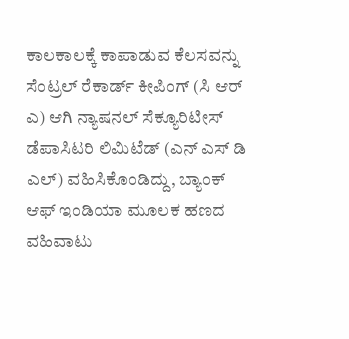ಕಾಲಕಾಲಕ್ಕೆ ಕಾಪಾಡುವ ಕೆಲಸವನ್ನು ಸೆಂಟ್ರಲ್ ರೆಕಾರ್ಡ್ ಕೀಪಿಂಗ್ (ಸಿ ಆರ್ ಎ) ಆಗಿ ನ್ಯಾಷನಲ್ ಸೆಕ್ಯೂರಿಟೀಸ್ ಡೆಪಾಸಿಟರಿ ಲಿಮಿಟೆಡ್ (ಎನ್ ಎಸ್ ಡಿ ಎಲ್) ವಹಿಸಿಕೊಂಡಿದ್ದು, ಬ್ಯಾಂಕ್ ಆಫ್ ಇಂಡಿಯಾ ಮೂಲಕ ಹಣದ ವಹಿವಾಟು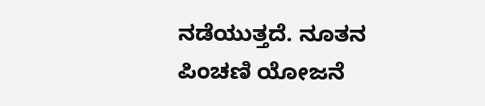ನಡೆಯುತ್ತದೆ. ನೂತನ ಪಿಂಚಣಿ ಯೋಜನೆ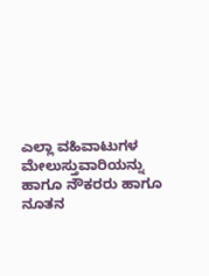ಎಲ್ಲಾ ವಹಿವಾಟುಗಳ ಮೇಲುಸ್ತುವಾರಿಯನ್ನು ಹಾಗೂ ನೌಕರರು ಹಾಗೂ ನೂತನ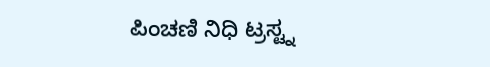ಪಿಂಚಣಿ ನಿಧಿ ಟ್ರಸ್ಟ್ನ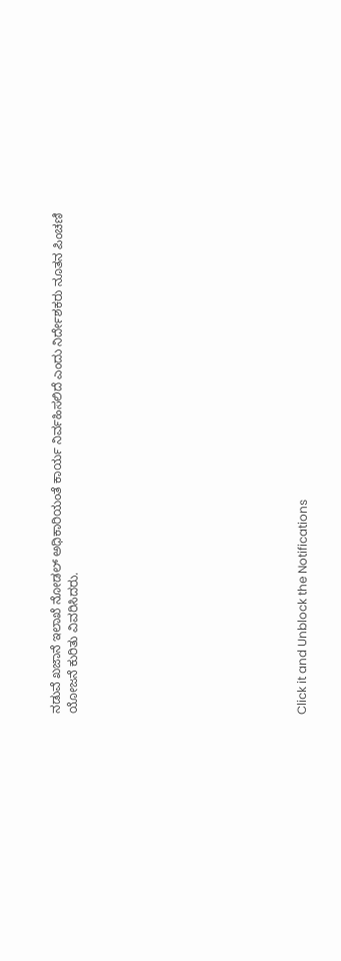ನಡುವೆ ಖಜಾನೆ ಇಲಾಖೆ ನೋಡಲ್ ಅಧಿಕಾರಿಯಂತೆ ಕಾರ್ಯ ನಿರ್ವಹಿಸಲಿದೆ ಎಂದು ನಿರ್ದೇಶಕರು ನೂತನ ಪಿಂಚಣಿ ಯೋಜನೆ ಕುರಿತು ವಿವರಿಸಿದರು.












Click it and Unblock the Notifications